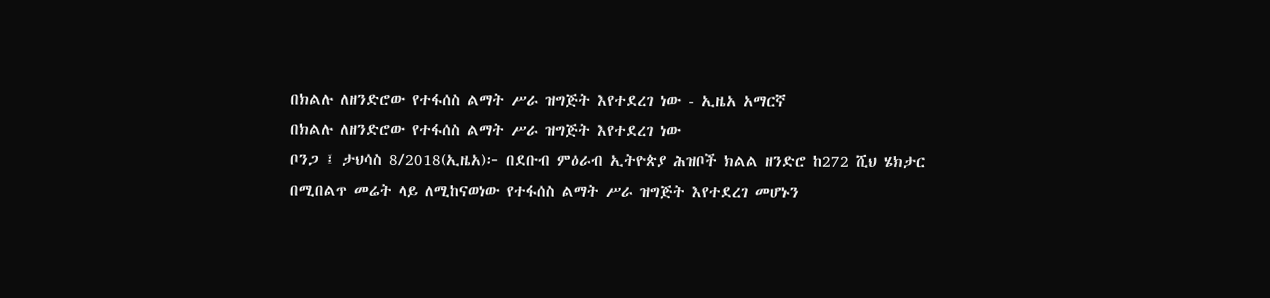በክልሉ ለዘንድሮው የተፋሰስ ልማት ሥራ ዝግጅት እየተደረገ ነው - ኢዜአ አማርኛ
በክልሉ ለዘንድሮው የተፋሰስ ልማት ሥራ ዝግጅት እየተደረገ ነው
ቦንጋ ፤ ታህሳስ 8/2018(ኢዜአ)፦ በደቡብ ምዕራብ ኢትዮጵያ ሕዝቦች ክልል ዘንድሮ ከ272 ሺህ ሄክታር በሚበልጥ መሬት ላይ ለሚከናወነው የተፋሰስ ልማት ሥራ ዝግጅት እየተደረገ መሆኑን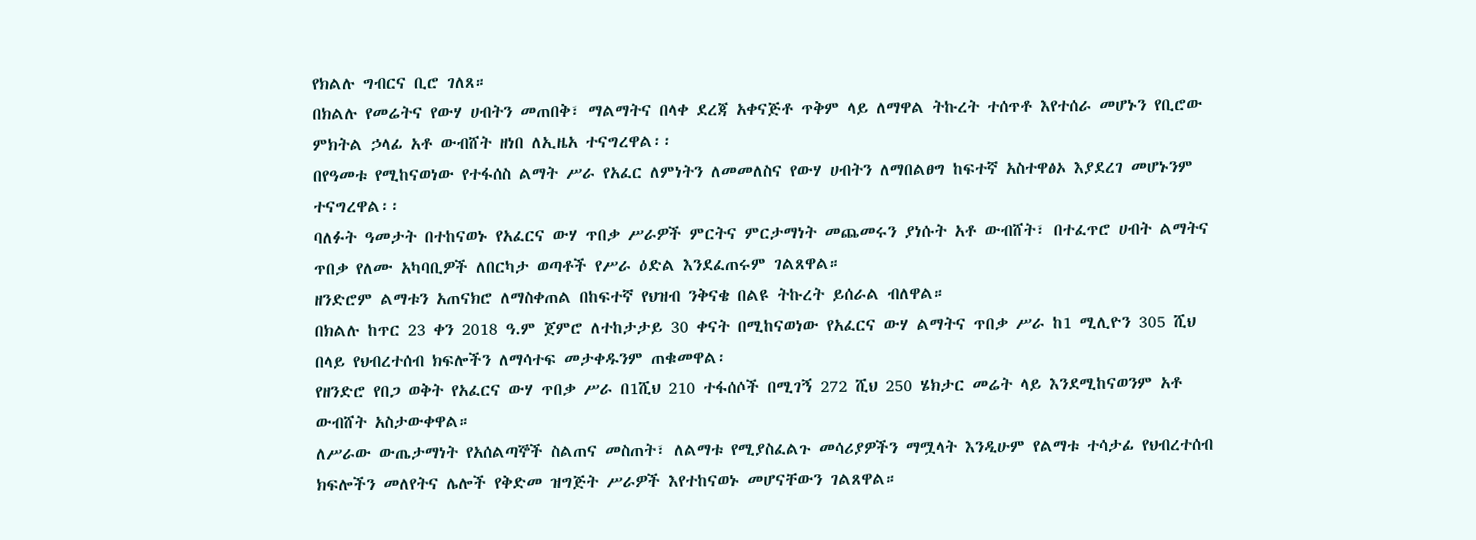የክልሉ ግብርና ቢሮ ገለጸ።
በክልሉ የመሬትና የውሃ ሀብትን መጠበቅ፣ ማልማትና በላቀ ደረጃ አቀናጅቶ ጥቅም ላይ ለማዋል ትኩረት ተሰጥቶ እየተሰራ መሆኑን የቢሮው ምክትል ኃላፊ አቶ ውብሸት ዘነበ ለኢዜአ ተናግረዋል፡፡
በየዓመቱ የሚከናወነው የተፋሰስ ልማት ሥራ የአፈር ለምነትን ለመመለስና የውሃ ሀብትን ለማበልፀግ ከፍተኛ አስተዋፅኦ እያደረገ መሆኑንም ተናግረዋል፡፡
ባለፉት ዓመታት በተከናወኑ የአፈርና ውሃ ጥበቃ ሥራዎች ምርትና ምርታማነት መጨመሩን ያነሱት አቶ ውብሸት፣ በተፈጥሮ ሀብት ልማትና ጥበቃ የለሙ አካባቢዎች ለበርካታ ወጣቶች የሥራ ዕድል እንደፈጠሩም ገልጸዋል።
ዘንድሮም ልማቱን አጠናክሮ ለማስቀጠል በከፍተኛ የህዝብ ንቅናቄ በልዩ ትኩረት ይሰራል ብለዋል።
በክልሉ ከጥር 23 ቀን 2018 ዓ.ም ጀምሮ ለተከታታይ 30 ቀናት በሚከናወነው የአፈርና ውሃ ልማትና ጥበቃ ሥራ ከ1 ሚሊዮን 305 ሺህ በላይ የህብረተሰብ ክፍሎችን ለማሳተፍ መታቀዱንም ጠቁመዋል፡
የዘንድሮ የበጋ ወቅት የአፈርና ውሃ ጥበቃ ሥራ በ1ሺህ 210 ተፋሰሶች በሚገኝ 272 ሺህ 250 ሄክታር መሬት ላይ እንደሚከናወንም አቶ ውብሸት አስታውቀዋል።
ለሥራው ውጤታማነት የአሰልጣኞች ስልጠና መስጠት፣ ለልማቱ የሚያስፈልጉ መሳሪያዎችን ማሟላት እንዲሁም የልማቱ ተሳታፊ የህብረተሰብ ክፍሎችን መለየትና ሌሎች የቅድመ ዝግጅት ሥራዎች እየተከናወኑ መሆናቸውን ገልጸዋል።